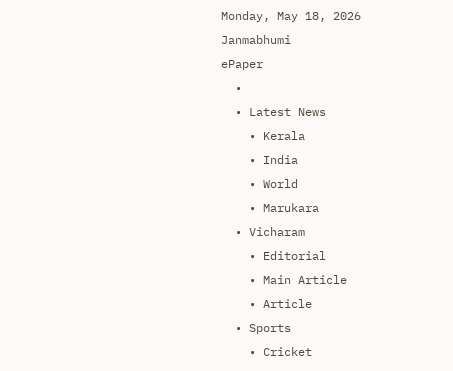Monday, May 18, 2026
Janmabhumi
ePaper
  •
  • Latest News
    • Kerala
    • India
    • World
    • Marukara
  • Vicharam
    • Editorial
    • Main Article
    • Article
  • Sports
    • Cricket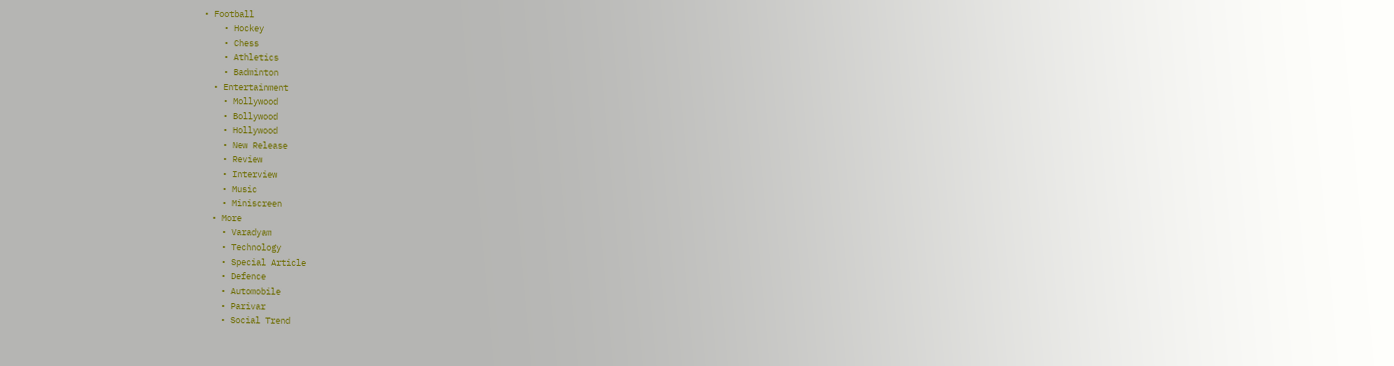• Football
    • Hockey
    • Chess
    • Athletics
    • Badminton
  • Entertainment
    • Mollywood
    • Bollywood
    • Hollywood
    • New Release
    • Review
    • Interview
    • Music
    • Miniscreen
  • More
    • Varadyam
    • Technology
    • Special Article
    • Defence
    • Automobile
    • Parivar
    • Social Trend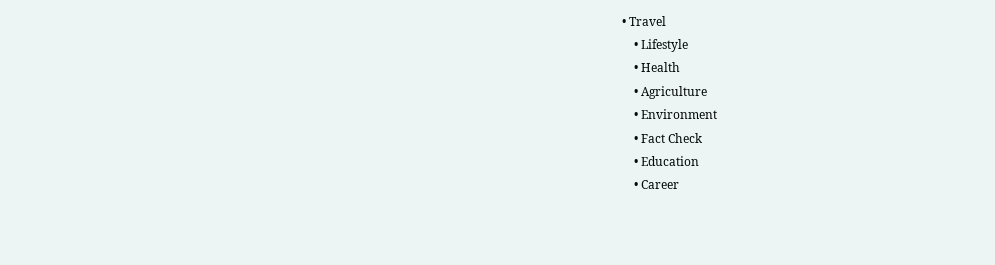• Travel
    • Lifestyle
    • Health
    • Agriculture
    • Environment
    • Fact Check
    • Education
    • Career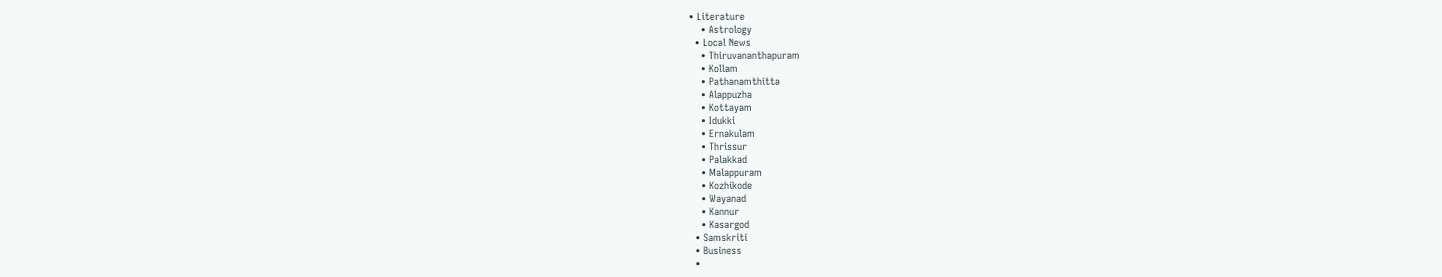• Literature
    • Astrology
  • Local News
    • Thiruvananthapuram
    • Kollam
    • Pathanamthitta
    • Alappuzha
    • Kottayam
    • Idukki
    • Ernakulam
    • Thrissur
    • Palakkad
    • Malappuram
    • Kozhikode
    • Wayanad
    • Kannur
    • Kasargod
  • Samskriti
  • Business
  •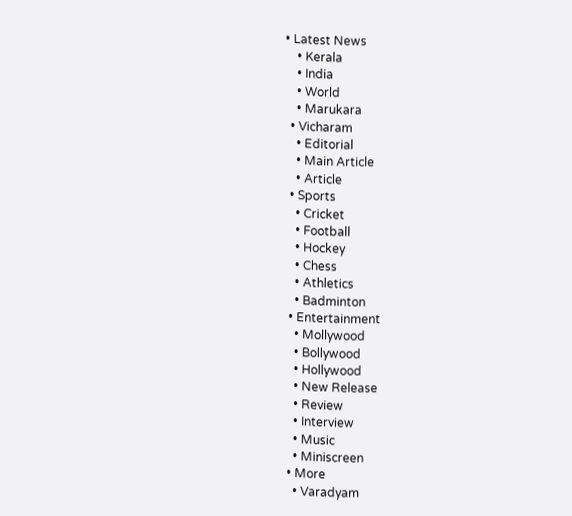• Latest News
    • Kerala
    • India
    • World
    • Marukara
  • Vicharam
    • Editorial
    • Main Article
    • Article
  • Sports
    • Cricket
    • Football
    • Hockey
    • Chess
    • Athletics
    • Badminton
  • Entertainment
    • Mollywood
    • Bollywood
    • Hollywood
    • New Release
    • Review
    • Interview
    • Music
    • Miniscreen
  • More
    • Varadyam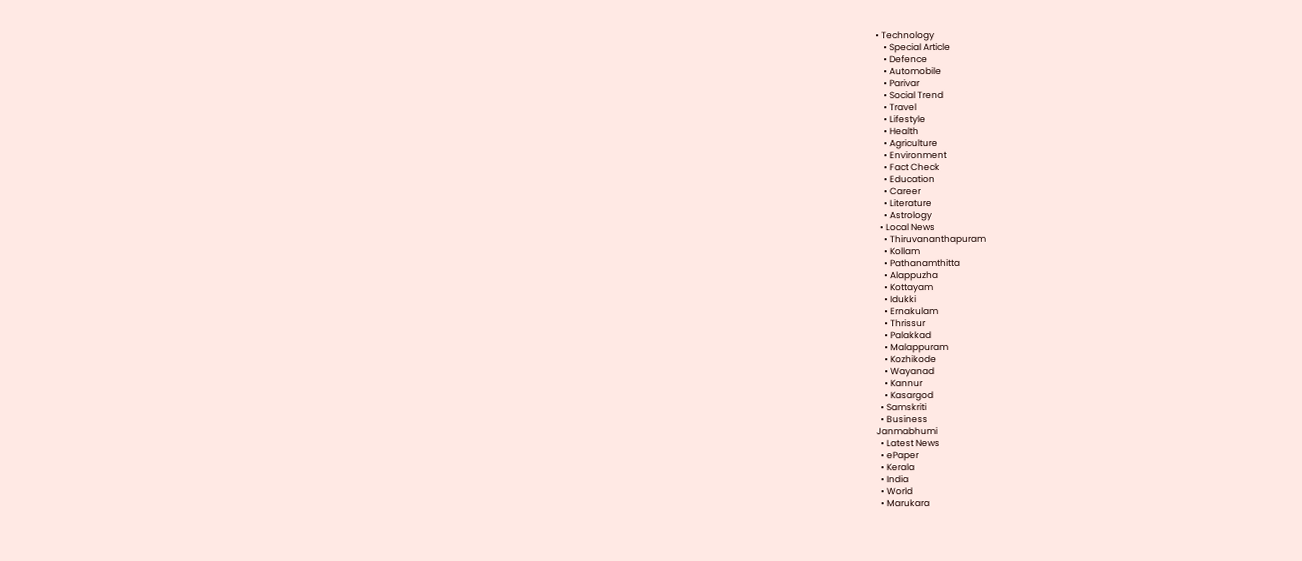• Technology
    • Special Article
    • Defence
    • Automobile
    • Parivar
    • Social Trend
    • Travel
    • Lifestyle
    • Health
    • Agriculture
    • Environment
    • Fact Check
    • Education
    • Career
    • Literature
    • Astrology
  • Local News
    • Thiruvananthapuram
    • Kollam
    • Pathanamthitta
    • Alappuzha
    • Kottayam
    • Idukki
    • Ernakulam
    • Thrissur
    • Palakkad
    • Malappuram
    • Kozhikode
    • Wayanad
    • Kannur
    • Kasargod
  • Samskriti
  • Business
Janmabhumi
  • Latest News
  • ePaper
  • Kerala
  • India
  • World
  • Marukara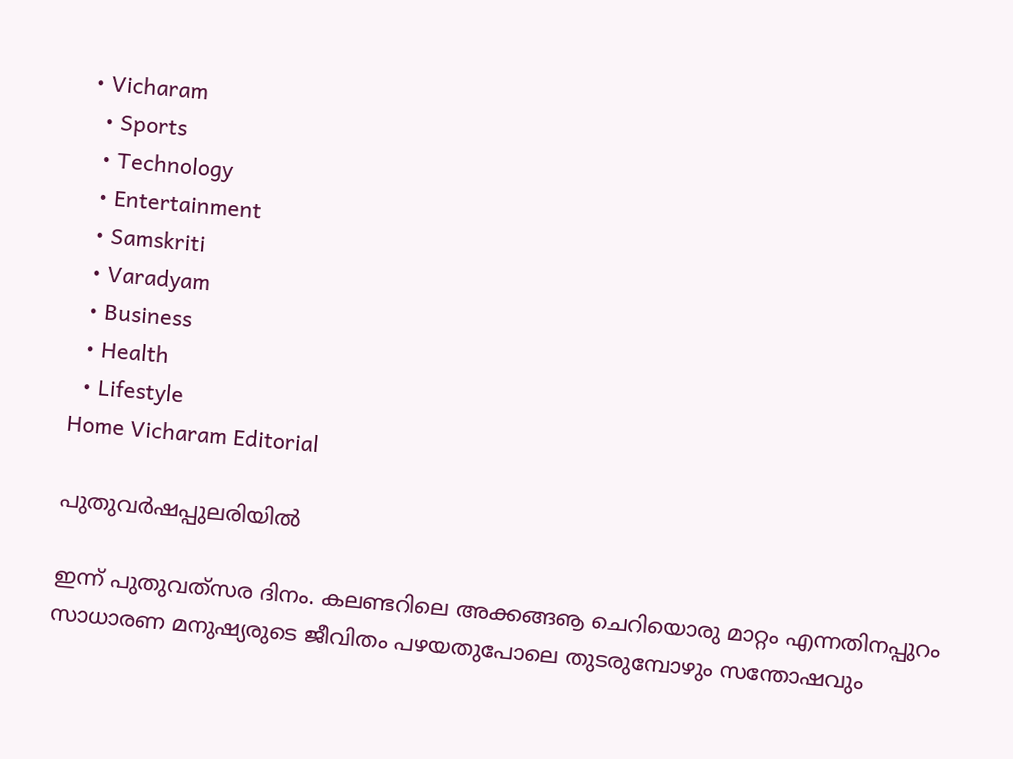• Vicharam
  • Sports
  • Technology
  • Entertainment
  • Samskriti
  • Varadyam
  • Business
  • Health
  • Lifestyle
Home Vicharam Editorial

പുതുവര്‍ഷപ്പുലരിയില്‍

ഇന്ന് പുതുവത്‌സര ദിനം. കലണ്ടറിലെ അക്കങ്ങൡ ചെറിയൊരു മാറ്റം എന്നതിനപ്പുറം സാധാരണ മനുഷ്യരുടെ ജീവിതം പഴയതുപോലെ തുടരുമ്പോഴും സന്തോഷവും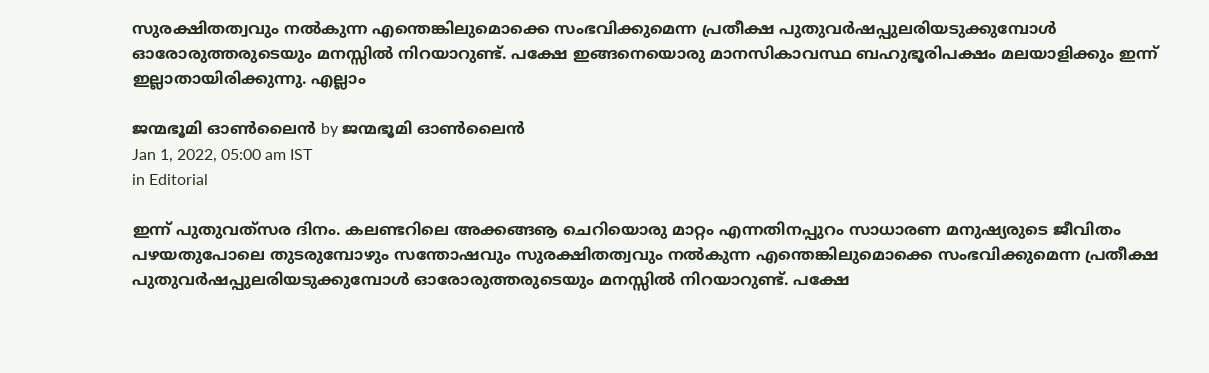സുരക്ഷിതത്വവും നല്‍കുന്ന എന്തെങ്കിലുമൊക്കെ സംഭവിക്കുമെന്ന പ്രതീക്ഷ പുതുവര്‍ഷപ്പുലരിയടുക്കുമ്പോള്‍ ഓരോരുത്തരുടെയും മനസ്സില്‍ നിറയാറുണ്ട്. പക്ഷേ ഇങ്ങനെയൊരു മാനസികാവസ്ഥ ബഹുഭൂരിപക്ഷം മലയാളിക്കും ഇന്ന് ഇല്ലാതായിരിക്കുന്നു. എല്ലാം

ജന്മഭൂമി ഓണ്‍ലൈന്‍ by ജന്മഭൂമി ഓണ്‍ലൈന്‍
Jan 1, 2022, 05:00 am IST
in Editorial

ഇന്ന് പുതുവത്‌സര ദിനം. കലണ്ടറിലെ അക്കങ്ങൡ ചെറിയൊരു മാറ്റം എന്നതിനപ്പുറം സാധാരണ മനുഷ്യരുടെ ജീവിതം പഴയതുപോലെ തുടരുമ്പോഴും സന്തോഷവും സുരക്ഷിതത്വവും നല്‍കുന്ന എന്തെങ്കിലുമൊക്കെ സംഭവിക്കുമെന്ന പ്രതീക്ഷ പുതുവര്‍ഷപ്പുലരിയടുക്കുമ്പോള്‍ ഓരോരുത്തരുടെയും മനസ്സില്‍ നിറയാറുണ്ട്. പക്ഷേ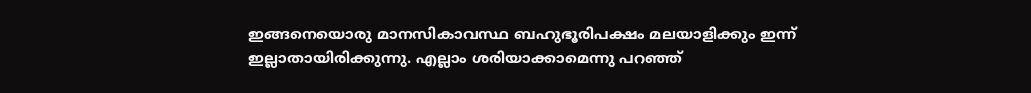ഇങ്ങനെയൊരു മാനസികാവസ്ഥ ബഹുഭൂരിപക്ഷം മലയാളിക്കും ഇന്ന് ഇല്ലാതായിരിക്കുന്നു. എല്ലാം ശരിയാക്കാമെന്നു പറഞ്ഞ്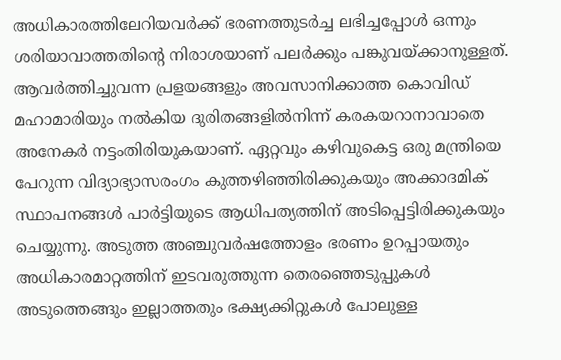അധികാരത്തിലേറിയവര്‍ക്ക് ഭരണത്തുടര്‍ച്ച ലഭിച്ചപ്പോള്‍ ഒന്നും ശരിയാവാത്തതിന്റെ നിരാശയാണ് പലര്‍ക്കും പങ്കുവയ്‌ക്കാനുള്ളത്. ആവര്‍ത്തിച്ചുവന്ന പ്രളയങ്ങളും അവസാനിക്കാത്ത കൊവിഡ് മഹാമാരിയും നല്‍കിയ ദുരിതങ്ങളില്‍നിന്ന് കരകയറാനാവാതെ അനേകര്‍ നട്ടംതിരിയുകയാണ്. ഏറ്റവും കഴിവുകെട്ട ഒരു മന്ത്രിയെ പേറുന്ന വിദ്യാഭ്യാസരംഗം കുത്തഴിഞ്ഞിരിക്കുകയും അക്കാദമിക് സ്ഥാപനങ്ങള്‍ പാര്‍ട്ടിയുടെ ആധിപത്യത്തിന് അടിപ്പെട്ടിരിക്കുകയും ചെയ്യുന്നു. അടുത്ത അഞ്ചുവര്‍ഷത്തോളം ഭരണം ഉറപ്പായതും അധികാരമാറ്റത്തിന് ഇടവരുത്തുന്ന തെരഞ്ഞെടുപ്പുകള്‍ അടുത്തെങ്ങും ഇല്ലാത്തതും ഭക്ഷ്യക്കിറ്റുകള്‍ പോലുള്ള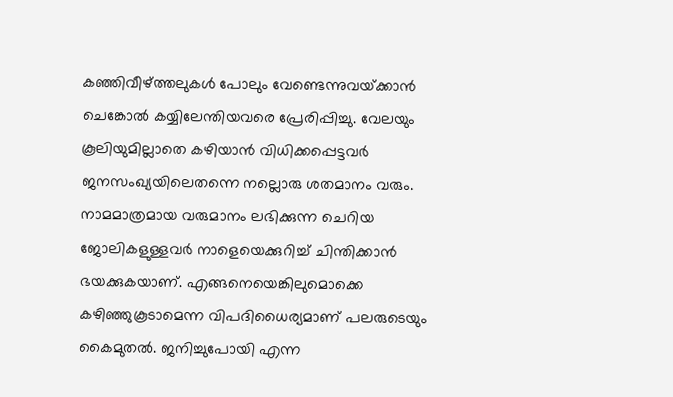കഞ്ഞിവീഴ്‌ത്തലുകള്‍ പോലും വേണ്ടെന്നുവയ്‌ക്കാന്‍ ചെങ്കോല്‍ കയ്യിലേന്തിയവരെ പ്രേരിപ്പിച്ചു. വേലയും കൂലിയുമില്ലാതെ കഴിയാന്‍ വിധിക്കപ്പെട്ടവര്‍ ജനസംഖ്യയിലെതന്നെ നല്ലൊരു ശതമാനം വരും. നാമമാത്രമായ വരുമാനം ലഭിക്കുന്ന ചെറിയ  ജോലികളുള്ളവര്‍ നാളെയെക്കുറിച്ച് ചിന്തിക്കാന്‍ ഭയക്കുകയാണ്. എങ്ങനെയെങ്കിലുമൊക്കെ കഴിഞ്ഞുകൂടാമെന്ന വിപദിധൈര്യമാണ് പലരുടെയും കൈമുതല്‍. ജനിച്ചുപോയി എന്ന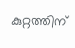കുറ്റത്തിന്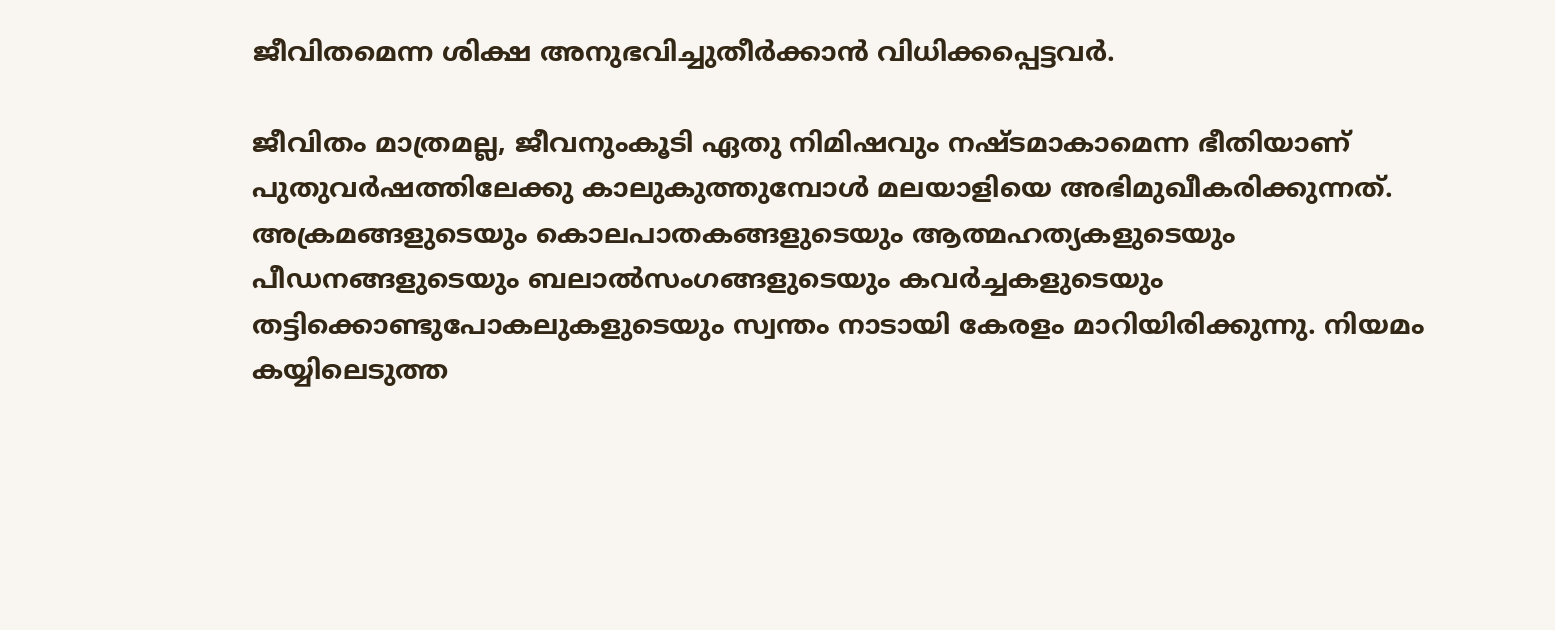ജീവിതമെന്ന ശിക്ഷ അനുഭവിച്ചുതീര്‍ക്കാന്‍ വിധിക്കപ്പെട്ടവര്‍.

ജീവിതം മാത്രമല്ല, ജീവനുംകൂടി ഏതു നിമിഷവും നഷ്ടമാകാമെന്ന ഭീതിയാണ് പുതുവര്‍ഷത്തിലേക്കു കാലുകുത്തുമ്പോള്‍ മലയാളിയെ അഭിമുഖീകരിക്കുന്നത്. അക്രമങ്ങളുടെയും കൊലപാതകങ്ങളുടെയും ആത്മഹത്യകളുടെയും പീഡനങ്ങളുടെയും ബലാല്‍സംഗങ്ങളുടെയും കവര്‍ച്ചകളുടെയും തട്ടിക്കൊണ്ടുപോകലുകളുടെയും സ്വന്തം നാടായി കേരളം മാറിയിരിക്കുന്നു. നിയമം കയ്യിലെടുത്ത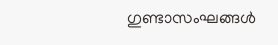ഗുണ്ടാസംഘങ്ങള്‍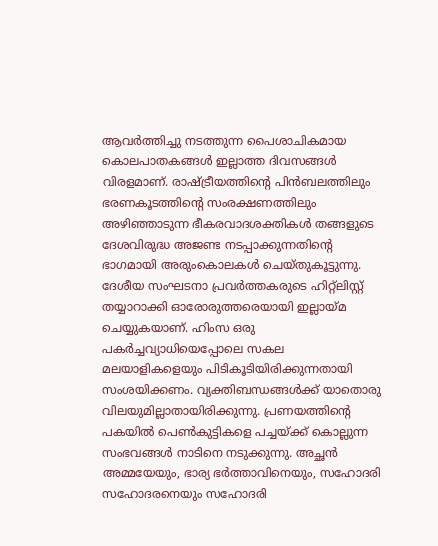ആവര്‍ത്തിച്ചു നടത്തുന്ന പൈശാചികമായ കൊലപാതകങ്ങള്‍ ഇല്ലാത്ത ദിവസങ്ങള്‍ വിരളമാണ്. രാഷ്‌ട്രീയത്തിന്റെ പിന്‍ബലത്തിലും ഭരണകൂടത്തിന്റെ സംരക്ഷണത്തിലും അഴിഞ്ഞാടുന്ന ഭീകരവാദശക്തികള്‍ തങ്ങളുടെ ദേശവിരുദ്ധ അജണ്ട നടപ്പാക്കുന്നതിന്റെ ഭാഗമായി അരുംകൊലകള്‍ ചെയ്തുകൂട്ടുന്നു. ദേശീയ സംഘടനാ പ്രവര്‍ത്തകരുടെ ഹിറ്റ്‌ലിസ്റ്റ് തയ്യാറാക്കി ഓരോരുത്തരെയായി ഇല്ലായ്‌മ ചെയ്യുകയാണ്. ഹിംസ ഒരു പകര്‍ച്ചവ്യാധിയെപ്പോലെ സകല മലയാളികളെയും പിടികൂടിയിരിക്കുന്നതായി സംശയിക്കണം. വ്യക്തിബന്ധങ്ങള്‍ക്ക് യാതൊരു വിലയുമില്ലാതായിരിക്കുന്നു. പ്രണയത്തിന്റെ പകയില്‍ പെണ്‍കുട്ടികളെ പച്ചയ്‌ക്ക് കൊല്ലുന്ന സംഭവങ്ങള്‍ നാടിനെ നടുക്കുന്നു. അച്ഛന്‍ അമ്മയേയും, ഭാര്യ ഭര്‍ത്താവിനെയും, സഹോദരി സഹോദരനെയും സഹോദരി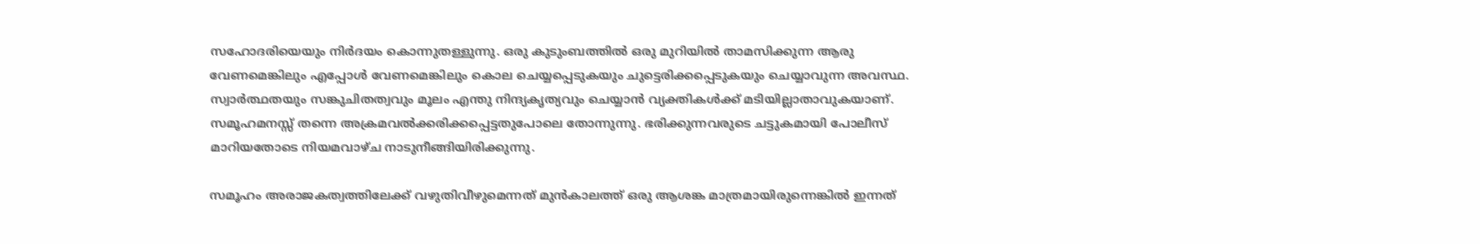സഹോദരിയെയും നിര്‍ദയം കൊന്നുതള്ളുന്നു. ഒരു കുടുംബത്തില്‍ ഒരു മുറിയില്‍ താമസിക്കുന്ന ആരു വേണമെങ്കിലും എപ്പോള്‍ വേണമെങ്കിലും കൊല ചെയ്യപ്പെടുകയും ചുട്ടെരിക്കപ്പെടുകയും ചെയ്യാവുന്ന അവസ്ഥ. സ്വാര്‍ത്ഥതയും സങ്കുചിതത്വവും മൂലം എന്തു നിന്ദ്യകൃത്യവും ചെയ്യാന്‍ വ്യക്തികള്‍ക്ക് മടിയില്ലാതാവുകയാണ്. സമൂഹമനസ്സ് തന്നെ അക്രമവല്‍ക്കരിക്കപ്പെട്ടതുപോലെ തോന്നുന്നു. ഭരിക്കുന്നവരുടെ ചട്ടുകമായി പോലീസ് മാറിയതോടെ നിയമവാഴ്ച നാടുനീങ്ങിയിരിക്കുന്നു.

സമൂഹം അരാജകത്വത്തിലേക്ക് വഴുതിവീഴുമെന്നത് മുന്‍കാലത്ത് ഒരു ആശങ്ക മാത്രമായിരുന്നെങ്കില്‍ ഇന്നത്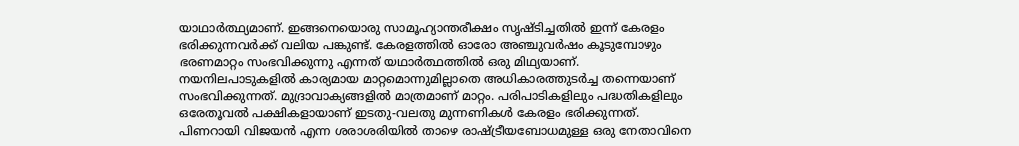യാഥാര്‍ത്ഥ്യമാണ്. ഇങ്ങനെയൊരു സാമൂഹ്യാന്തരീക്ഷം സൃഷ്ടിച്ചതില്‍ ഇന്ന് കേരളം ഭരിക്കുന്നവര്‍ക്ക് വലിയ പങ്കുണ്ട്. കേരളത്തില്‍ ഓരോ അഞ്ചുവര്‍ഷം കൂടുമ്പോഴും ഭരണമാറ്റം സംഭവിക്കുന്നു എന്നത് യഥാര്‍ത്ഥത്തില്‍ ഒരു മിഥ്യയാണ്. നയനിലപാടുകളില്‍ കാര്യമായ മാറ്റമൊന്നുമില്ലാതെ അധികാരത്തുടര്‍ച്ച തന്നെയാണ് സംഭവിക്കുന്നത്. മുദ്രാവാക്യങ്ങളില്‍ മാത്രമാണ് മാറ്റം. പരിപാടികളിലും പദ്ധതികളിലും ഒരേതൂവല്‍ പക്ഷികളായാണ് ഇടതു-വലതു മുന്നണികള്‍ കേരളം ഭരിക്കുന്നത്. പിണറായി വിജയന്‍ എന്ന ശരാശരിയില്‍ താഴെ രാഷ്‌ട്രീയബോധമുള്ള ഒരു നേതാവിനെ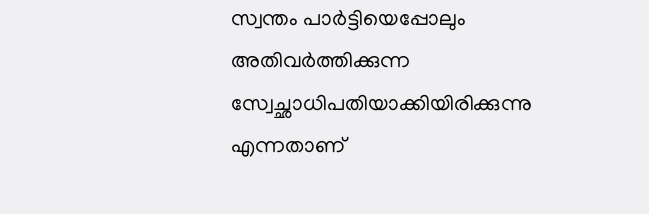സ്വന്തം പാര്‍ട്ടിയെപ്പോലും അതിവര്‍ത്തിക്കുന്ന സ്വേച്ഛാധിപതിയാക്കിയിരിക്കുന്നു എന്നതാണ്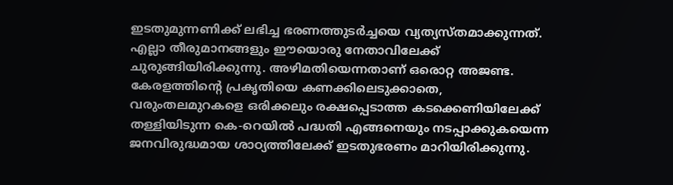ഇടതുമുന്നണിക്ക് ലഭിച്ച ഭരണത്തുടര്‍ച്ചയെ വ്യത്യസ്തമാക്കുന്നത്. എല്ലാ തീരുമാനങ്ങളും ഈയൊരു നേതാവിലേക്ക് ചുരുങ്ങിയിരിക്കുന്നു. അഴിമതിയെന്നതാണ് ഒരൊറ്റ അജണ്ട. കേരളത്തിന്റെ പ്രകൃതിയെ കണക്കിലെടുക്കാതെ, വരുംതലമുറകളെ ഒരിക്കലും രക്ഷപ്പെടാത്ത കടക്കെണിയിലേക്ക് തള്ളിയിടുന്ന കെ-റെയില്‍ പദ്ധതി എങ്ങനെയും നടപ്പാക്കുകയെന്ന ജനവിരുദ്ധമായ ശാഠ്യത്തിലേക്ക് ഇടതുഭരണം മാറിയിരിക്കുന്നു.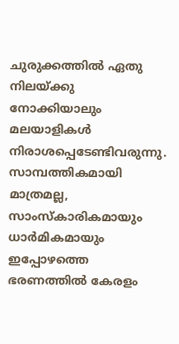ചുരുക്കത്തില്‍ ഏതു നിലയ്‌ക്കു നോക്കിയാലും മലയാളികള്‍ നിരാശപ്പെടേണ്ടിവരുന്നു. സാമ്പത്തികമായി മാത്രമല്ല, സാംസ്‌കാരികമായും ധാര്‍മികമായും ഇപ്പോഴത്തെ ഭരണത്തില്‍ കേരളം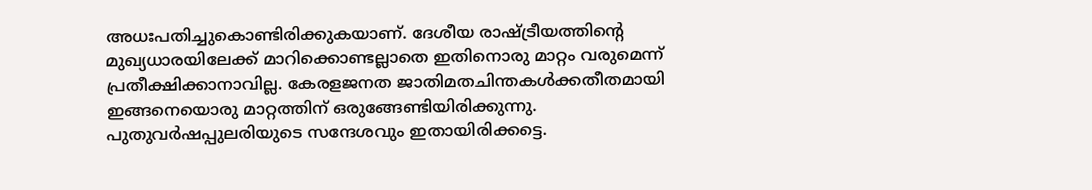അധഃപതിച്ചുകൊണ്ടിരിക്കുകയാണ്. ദേശീയ രാഷ്‌ട്രീയത്തിന്റെ മുഖ്യധാരയിലേക്ക് മാറിക്കൊണ്ടല്ലാതെ ഇതിനൊരു മാറ്റം വരുമെന്ന് പ്രതീക്ഷിക്കാനാവില്ല. കേരളജനത ജാതിമതചിന്തകള്‍ക്കതീതമായി ഇങ്ങനെയൊരു മാറ്റത്തിന് ഒരുങ്ങേണ്ടിയിരിക്കുന്നു. പുതുവര്‍ഷപ്പുലരിയുടെ സന്ദേശവും ഇതായിരിക്കട്ടെ.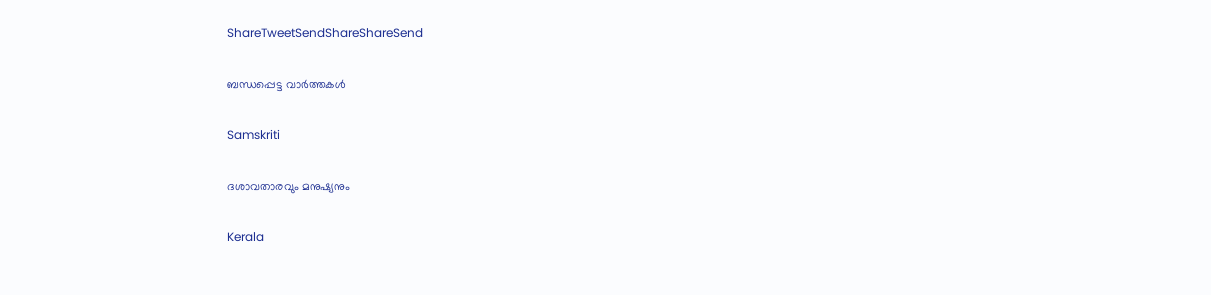ShareTweetSendShareShareSend

ബന്ധപ്പെട്ട വാര്‍ത്തകള്‍

Samskriti

ദശാവതാരവും മനുഷ്യനും

Kerala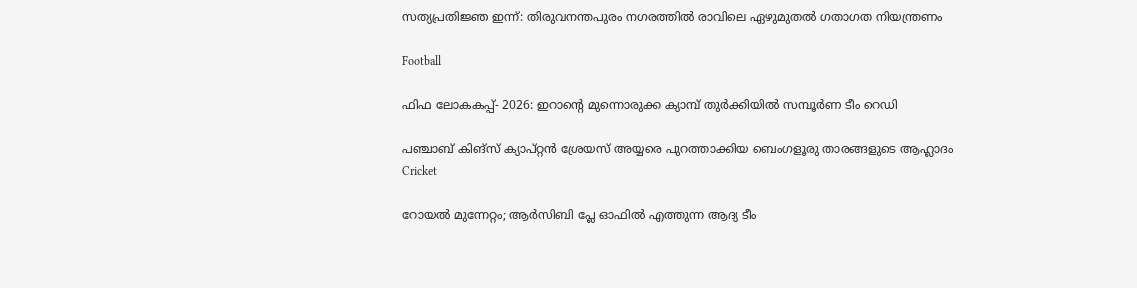സത്യപ്രതിജ്ഞ ഇന്ന്: തിരുവനന്തപുരം നഗരത്തില്‍ രാവിലെ ഏഴുമുതല്‍ ഗതാഗത നിയന്ത്രണം

Football

ഫിഫ ലോകകപ്പ്- 2026: ഇറാന്റെ മുന്നൊരുക്ക ക്യാമ്പ് തുര്‍ക്കിയില്‍ സമ്പൂര്‍ണ ടീം റെഡി

പഞ്ചാബ് കിങ്‌സ് ക്യാപ്റ്റന്‍ ശ്രേയസ് അയ്യരെ പുറത്താക്കിയ ബെംഗളൂരു താരങ്ങളുടെ ആഹ്ലാദം
Cricket

റോയല്‍ മുന്നേറ്റം; ആര്‍സിബി പ്ലേ ഓഫില്‍ എത്തുന്ന ആദ്യ ടീം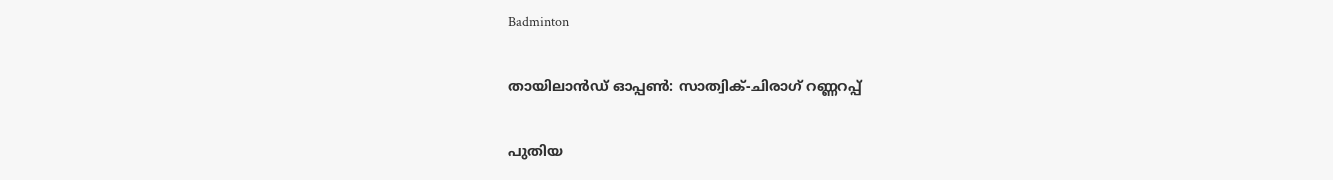Badminton

തായിലാന്‍ഡ് ഓപ്പണ്‍: സാത്വിക്-ചിരാഗ് റണ്ണറപ്പ്

പുതിയ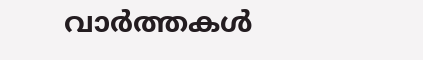വാര്‍ത്തകള്‍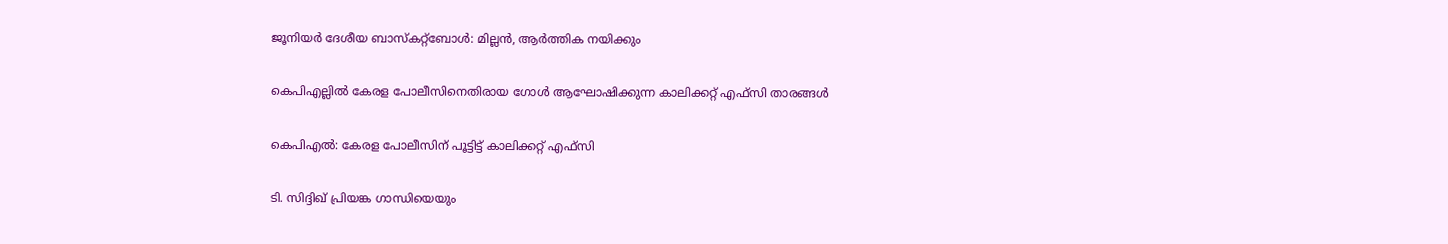ജൂനിയര്‍ ദേശീയ ബാസ്‌കറ്റ്‌ബോള്‍: മില്ലന്‍, ആര്‍ത്തിക നയിക്കും

കെപിഎല്ലില്‍ കേരള പോലീസിനെതിരായ ഗോള്‍ ആഘോഷിക്കുന്ന കാലിക്കറ്റ് എഫ്സി താരങ്ങള്‍

കെപിഎല്‍: കേരള പോലീസിന് പൂട്ടിട്ട് കാലിക്കറ്റ് എഫ്‌സി

ടി. സിദ്ദിഖ് പ്രിയങ്ക ഗാന്ധിയെയും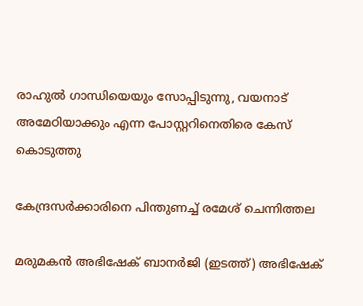രാഹുല്‍ ഗാന്ധിയെയും സോപ്പിടുന്നു, വയനാട് അമേഠിയാക്കും എന്ന പോസ്റ്ററിനെതിരെ കേസ് കൊടുത്തു

കേന്ദ്രസര്‍ക്കാരിനെ പിന്തുണച്ച് രമേശ് ചെന്നിത്തല

മരുമകന്‍ അഭിഷേക് ബാനര്‍ജി (ഇടത്ത്) അഭിഷേക്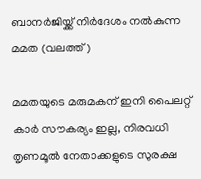ബാനര്‍ജിയ്ക്ക് നിര്‍ദേശം നല്‍കുന്ന മമത (വലത്ത്)

മമതയുടെ മരുമകന് ഇനി പൈലറ്റ് കാർ സൗകര്യം ഇല്ല, നിരവധി തൃണമൂല്‍ നേതാക്കളുടെ സുരക്ഷ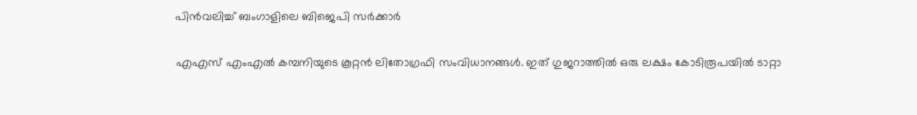പിന്‍വലിച്ച് ബംഗാളിലെ ബിജെപി സര്‍ക്കാര്‍

എഎസ് എംഎല്‍ കമ്പനിയുടെ കൂറ്റന്‍ ലിതോഗ്രഫി സംവിധാനങ്ങള്‍. ഇത് ഗുജറാത്തില്‍ ഒരു ലക്ഷം കോടിരൂപയില്‍ ടാറ്റാ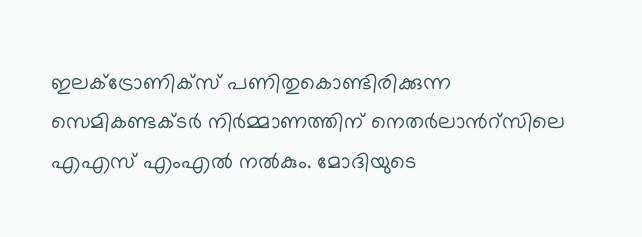ഇലക്ട്രോണിക്സ് പണിതുകൊണ്ടിരിക്കുന്ന സെമികണ്ടക്ടര്‍ നിര്‍മ്മാണത്തിന് നെതര്‍ലാന്‍റ്സിലെ എഎസ് എംഎല്‍ നല്‍കും. മോദിയുടെ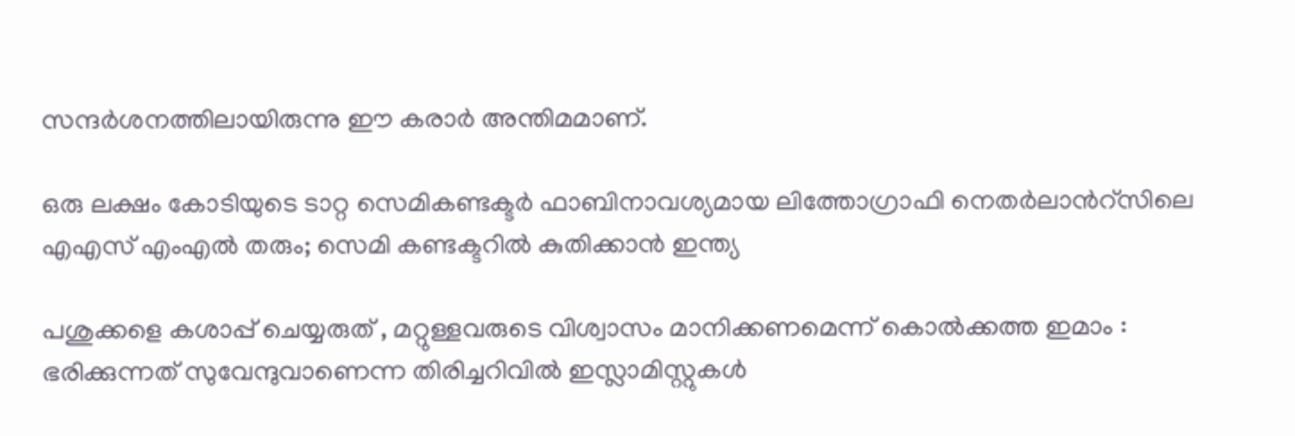സന്ദര്‍ശനത്തിലായിരുന്നു ഈ കരാര്‍ അന്തിമമാണ്.

ഒരു ലക്ഷം കോടിയുടെ ടാറ്റ സെമികണ്ടക്ടര്‍ ഫാബിനാവശ്യമായ ലിത്തോഗ്രാഫി നെതര്‍ലാന്‍റ്സിലെ എഎസ് എംഎല്‍ തരും; സെമി കണ്ടക്ടറില്‍ കുതിക്കാന്‍ ഇന്ത്യ

പശുക്കളെ കശാപ്പ് ചെയ്യരുത് , മറ്റുള്ളവരുടെ വിശ്വാസം മാനിക്കണമെന്ന് കൊൽക്കത്ത ഇമാം : ഭരിക്കുന്നത് സുവേന്ദുവാണെന്ന തിരിച്ചറിവിൽ ഇസ്ലാമിസ്റ്റുകൾ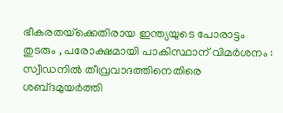ഭീകരതയ്‌ക്കെതിരായ ഇന്ത്യയുടെ പോരാട്ടം തുടരും , പരോക്ഷമായി പാകിസ്ഥാന് വിമർശനം : സ്വീഡനിൽ തീവ്രവാദത്തിനെതിരെ ശബ്‌ദമുയർത്തി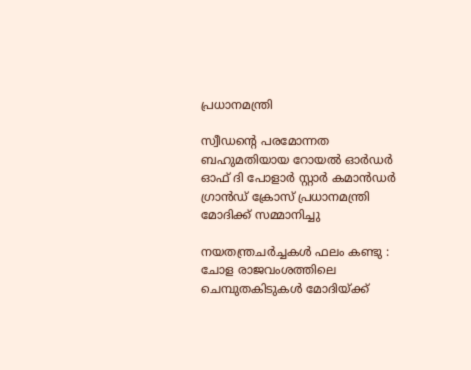പ്രധാനമന്ത്രി

സ്വീഡന്റെ പരമോന്നത ബഹുമതിയായ റോയൽ ഓർഡർ ഓഫ് ദി പോളാർ സ്റ്റാർ കമാൻഡർ ഗ്രാൻഡ് ക്രോസ് പ്രധാനമന്ത്രി മോദിക്ക് സമ്മാനിച്ചു

നയതന്ത്രചർച്ചകൾ ഫലം കണ്ടു : ചോള രാജവംശത്തിലെ ചെമ്പുതകിടുകൾ മോദിയ്‌ക്ക്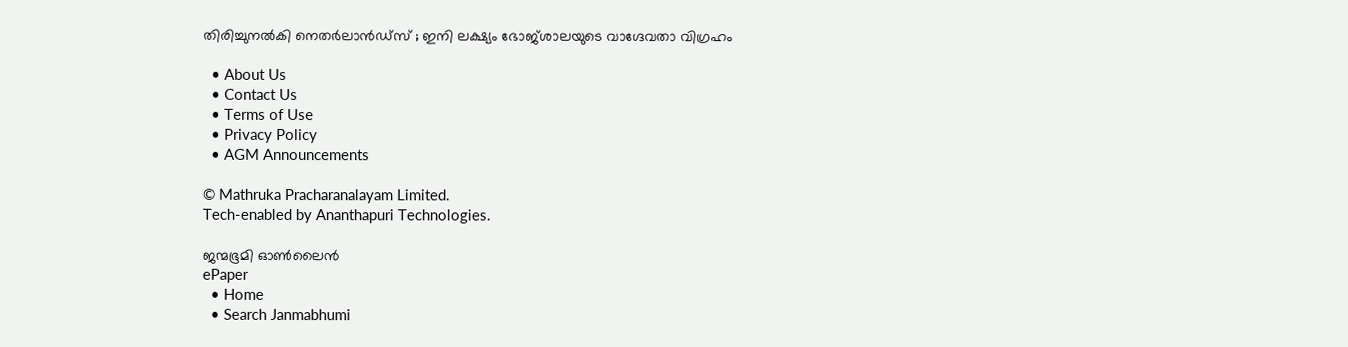തിരിച്ചുനൽകി നെതർലാൻഡ്‌സ് ; ഇനി ലക്ഷ്യം ഭോജ്ശാലയുടെ വാഗ്ദേവതാ വിഗ്രഹം

  • About Us
  • Contact Us
  • Terms of Use
  • Privacy Policy
  • AGM Announcements

© Mathruka Pracharanalayam Limited.
Tech-enabled by Ananthapuri Technologies.

ജന്മഭൂമി ഓണ്‍ലൈന്‍
ePaper
  • Home
  • Search Janmabhumi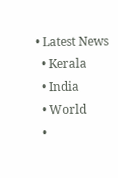• Latest News
  • Kerala
  • India
  • World
  •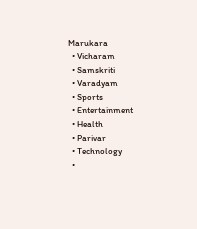Marukara
  • Vicharam
  • Samskriti
  • Varadyam
  • Sports
  • Entertainment
  • Health
  • Parivar
  • Technology
  •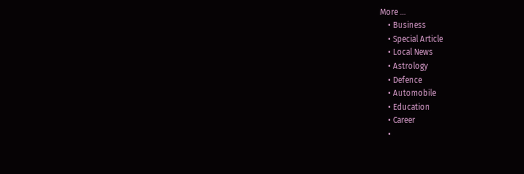More …
    • Business
    • Special Article
    • Local News
    • Astrology
    • Defence
    • Automobile
    • Education
    • Career
    •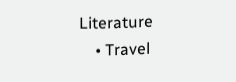Literature
    • Travel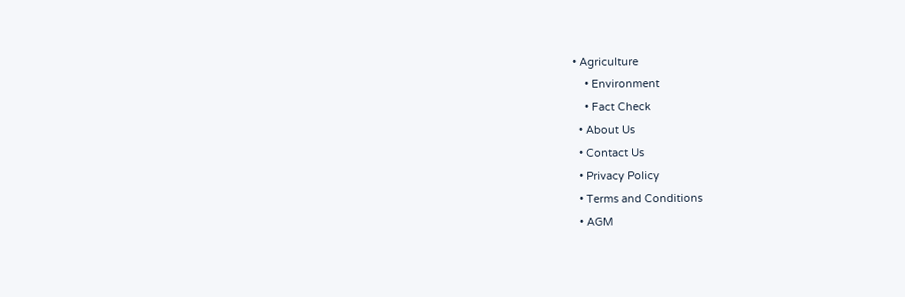• Agriculture
    • Environment
    • Fact Check
  • About Us
  • Contact Us
  • Privacy Policy
  • Terms and Conditions
  • AGM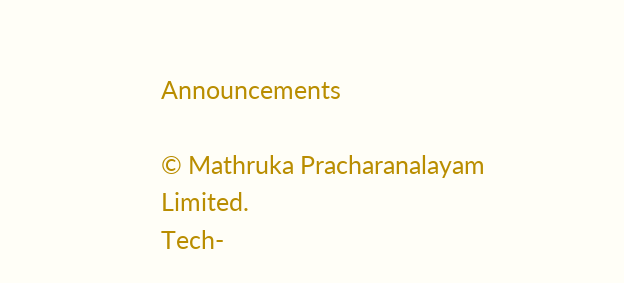Announcements

© Mathruka Pracharanalayam Limited.
Tech-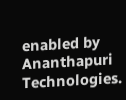enabled by Ananthapuri Technologies.